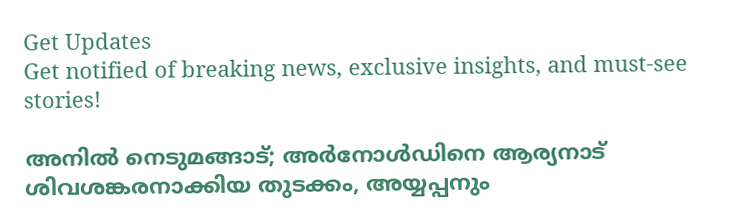Get Updates
Get notified of breaking news, exclusive insights, and must-see stories!

അനില്‍ നെടുമങ്ങാട്; അര്‍നോള്‍ഡിനെ ആര്യനാട് ശിവശങ്കരനാക്കിയ തുടക്കം, അയ്യപ്പനും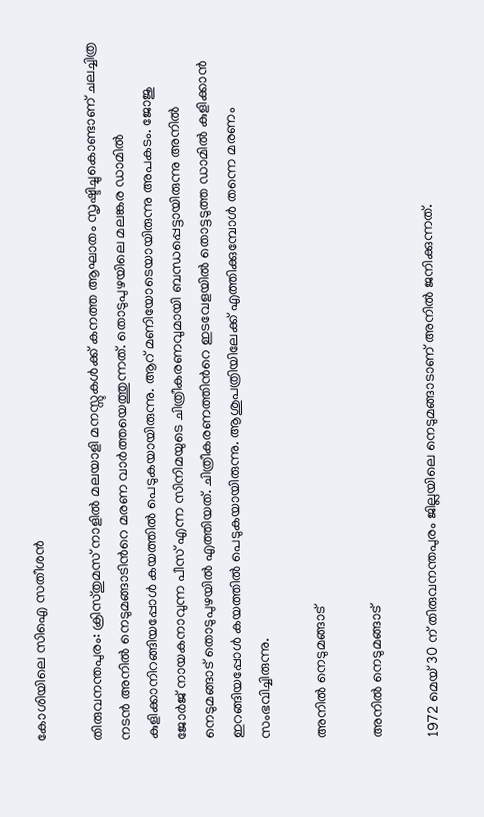കോശിയിലെ സിഐ സതീശന്‍

തിരുവനന്തപുരം: ക്രിസ്തുമസ് നാളില്‍ മലയാളി മനസ്സുകള്‍ക്ക് കനത്ത ആഘാതം സൃഷ്ടിച്ചുകൊണ്ടാണ് ചലച്ചിത്ര നടന്‍ അനില്‍ നെടുമങ്ങാടിന്‍റെ മരണ വാര്‍ത്തയെത്തുന്നത്. തൊടുപുഴയിലെ മലങ്കര ഡാമില്‍ കുളിക്കാനിറങ്ങിയപ്പോള്‍ കയത്തില്‍ പെടുകയായിരുന്നു. ആറ് മണിയോടെയായിരുന്നു അപകടം. ജോജു ജോര്‍ജ് നായകനാവുന്ന പീസ് എന്ന സിനിമയുടെ ചിത്രീകരണവുമായി ബന്ധപ്പെട്ടായിരുന്നു അനില്‍ നെടുമങ്ങാട് തൊടുപുഴയില്‍ എത്തിയത്. ചിത്രീകരണത്തിന്‍റെ ഇടവേളയില്‍ തൊട്ടടുത്ത ഡാമില്‍ കുളിക്കാന്‍ ഇറങ്ങിയപ്പോള്‍ കയത്തില്‍ പെടുകയായിരുന്നു. ആശുപത്രിയിലേക്ക് എത്തിക്കുമ്പോള്‍ തന്നെ മരണം സംഭവിച്ചിരുന്നു.

അനില്‍ നെടുമങ്ങാട്

അനില്‍ നെടുമങ്ങാട്

1972 മെയ് 30 ന് തിരുവനന്തപുരം ജില്ലയിലെ നെടുമങ്ങാടാണ് അനില്‍ ജനിക്കുന്നത്.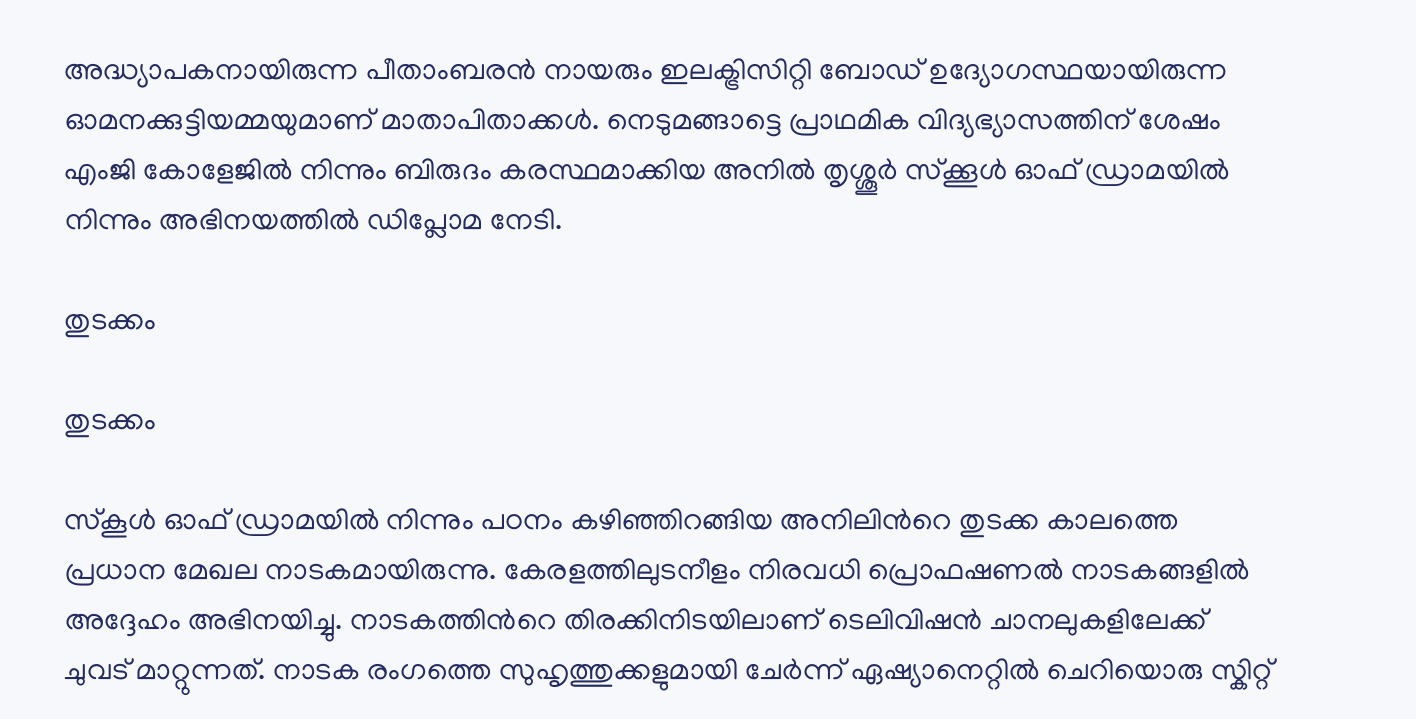അദ്ധ്യാപകനായിരുന്ന പീതാംബരൻ നായരും ഇലക്ട്രിസിറ്റി ബോഡ് ഉദ്യോഗസ്ഥയായിരുന്ന ഓമനക്കുട്ടിയമ്മയുമാണ് മാതാപിതാക്കള്‍. നെടുമങ്ങാട്ടെ പ്രാഥമിക വിദ്യഭ്യാസത്തിന് ശേഷം എംജി കോളേജില്‍ നിന്നും ബിരുദം കരസ്ഥമാക്കിയ അനില്‍ തൃശ്ശൂർ സ്ക്കൂൾ ഓഫ് ഡ്രാമയിൽ നിന്നും അഭിനയത്തിൽ ഡിപ്ലോമ നേടി.

തുടക്കം

തുടക്കം

സ്കൂള്‍ ഓഫ് ഡ്രാമയില്‍ നിന്നും പഠനം കഴിഞ്ഞിറങ്ങിയ അനിലിന്‍റെ തുടക്ക കാലത്തെ പ്രധാന മേഖല നാടകമായിരുന്നു. കേരളത്തിലുടനീളം നിരവധി പ്രൊഫഷണല്‍ നാടകങ്ങളില്‍ അദ്ദേഹം അഭിനയിച്ചു. നാടകത്തിന്‍റെ തിരക്കിനിടയിലാണ് ടെലിവിഷന്‍ ചാനലുകളിലേക്ക് ചുവട് മാറ്റുന്നത്. നാടക രംഗത്തെ സുഹൃത്തുക്കളുമായി ചേര്‍ന്ന് ഏഷ്യാനെറ്റില്‍ ചെറിയൊരു സ്കിറ്റ്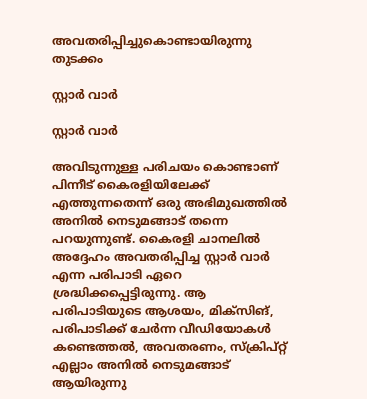അവതരിപ്പിച്ചുകൊണ്ടായിരുന്നു തുടക്കം

സ്റ്റാര്‍ വാര്‍

സ്റ്റാര്‍ വാര്‍

അവിടുന്നുള്ള പരിചയം കൊണ്ടാണ് പിന്നീട് കൈരളിയിലേക്ക് എത്തുന്നതെന്ന് ഒരു അഭിമുഖത്തില്‍ അനില്‍ നെടുമങ്ങാട് തന്നെ പറയുന്നുണ്ട്. കൈരളി ചാനലില്‍ അദ്ദേഹം അവതരിപ്പിച്ച സ്റ്റാര്‍ വാര്‍ എന്ന പരിപാടി ഏറെ ശ്രദ്ധിക്കപ്പെട്ടിരുന്നു. ആ പരിപാടിയുടെ ആശയം, മിക്‌സിങ്, പരിപാടിക്ക് ചേര്‍ന്ന വീഡിയോകള്‍ കണ്ടെത്തല്‍, അവതരണം, സ്‌ക്രിപ്റ്റ് എല്ലാം അനില്‍ നെടുമങ്ങാട് ആയിരുന്നു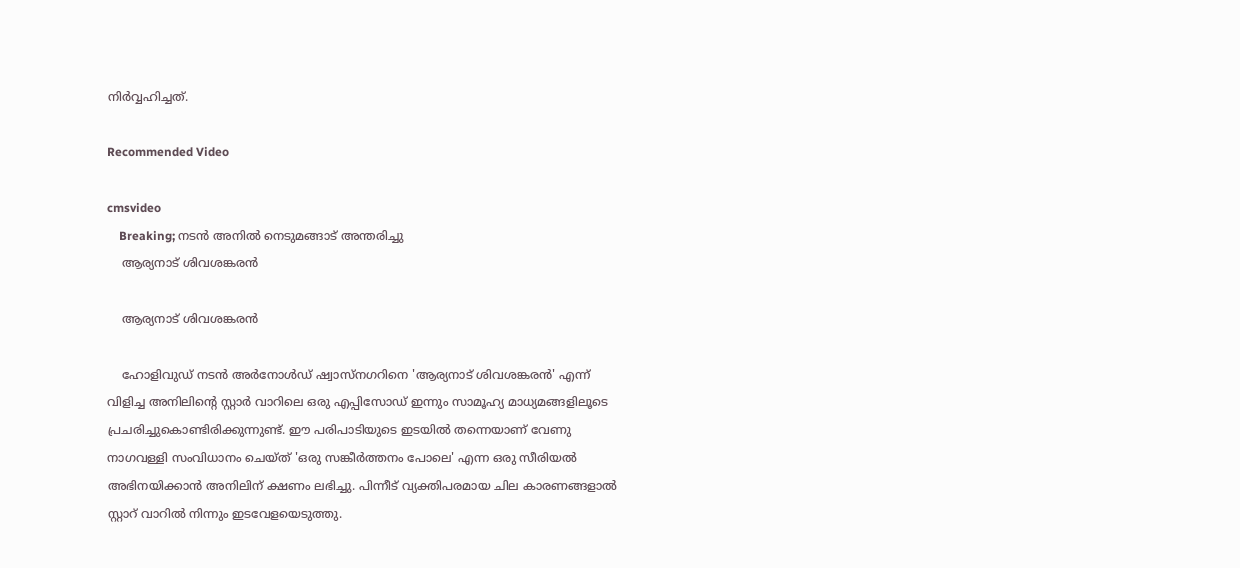നിര്‍വ്വഹിച്ചത്.

Recommended Video

cmsvideo
    Breaking; നടൻ അനിൽ നെടുമങ്ങാട് അന്തരിച്ചു
    ആര്യനാട് ശിവശങ്കരന്‍

    ആര്യനാട് ശിവശങ്കരന്‍

    ഹോളിവുഡ് നടന്‍ അര്‍നോള്‍ഡ് ഷ്വാസ്നഗറിനെ 'ആര്യനാട് ശിവശങ്കരന്‍' എന്ന് വിളിച്ച അനിലിന്‍റെ സ്റ്റാര്‍ വാറിലെ ഒരു എപ്പിസോഡ് ഇന്നും സാമൂഹ്യ മാധ്യമങ്ങളിലൂടെ പ്രചരിച്ചുകൊണ്ടിരിക്കുന്നുണ്ട്. ഈ പരിപാടിയുടെ ഇടയില്‍ തന്നെയാണ് വേണു നാഗവള്ളി സംവിധാനം ചെയ്ത് 'ഒരു സങ്കീര്‍ത്തനം പോലെ' എന്ന ഒരു സീരിയല്‍ അഭിനയിക്കാന്‍ അനിലിന് ക്ഷണം ലഭിച്ചു. പിന്നീട് വ്യക്തിപരമായ ചില കാരണങ്ങളാല്‍ സ്റ്റാറ്‍ വാറില്‍ നിന്നും ഇടവേളയെടുത്തു.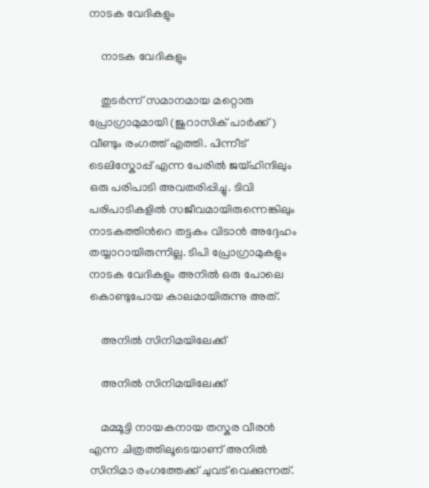നാടക വേദികളും

    നാടക വേദികളും

    തുടര്‍ന്ന് സമാനമായ മറ്റൊരു പ്രോഗ്രാമുമായി (ജുറാസിക് പാര്‍ക്ക്) വീണ്ടും രംഗത്ത് എത്തി. പിന്നീട് ടെലിസ്കോപ്പ് എന്ന പേരില്‍ ജയ്ഹിന്ദിലും ഒരു പരിപാടി അവതരിപ്പിച്ചു. ടിവി പരിപാടികളില്‍ സജീവമായിരുന്നെങ്കിലും നാടകത്തിന്‍റെ തട്ടകം വിടാന്‍ അദ്ദേഹം തയ്യാറായിരുന്നില്ല. ടിപി പ്രോഗ്രാമുകളും നാടക വേദികളും അനില്‍ ഒരു പോലെ കൊണ്ടുപോയ കാലമായിരുന്നു അത്.

    അനില്‍ സിനിമയിലേക്ക്

    അനില്‍ സിനിമയിലേക്ക്

    മമ്മൂട്ടി നായകനായ തസ്കര വീരന്‍ എന്ന ചിത്രത്തിലൂടെയാണ് അനില്‍ സിനിമാ രംഗത്തേക്ക് ചുവട് വെക്കുന്നത്.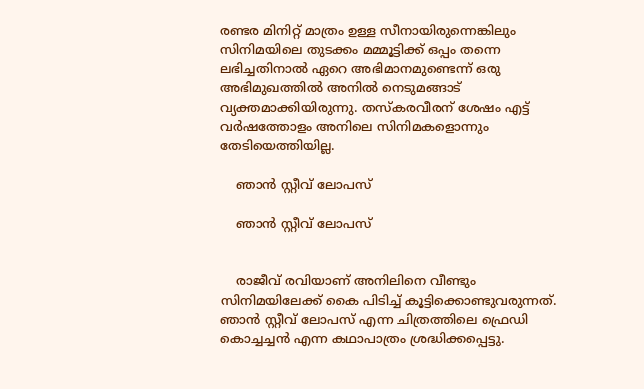രണ്ടര മിനിറ്റ് മാത്രം ഉള്ള സീനായിരുന്നെങ്കിലും സിനിമയിലെ തുടക്കം മമ്മൂട്ടിക്ക് ഒപ്പം തന്നെ ലഭിച്ചതിനാല്‍ ഏറെ അഭിമാനമുണ്ടെന്ന് ഒരു അഭിമുഖത്തില്‍ അനില്‍ നെടുമങ്ങാട് വ്യക്തമാക്കിയിരുന്നു. തസ്കരവീരന് ശേഷം എട്ട് വര്‍ഷത്തോളം അനിലെ സിനിമകളൊന്നും തേടിയെത്തിയില്ല.

    ഞാന്‍ സ്റ്റീവ് ലോപസ്

    ഞാന്‍ സ്റ്റീവ് ലോപസ്


    രാജീവ് രവിയാണ് അനിലിനെ വീണ്ടും സിനിമയിലേക്ക് കൈ പിടിച്ച് കൂട്ടിക്കൊണ്ടുവരുന്നത്. ഞാന്‍ സ്റ്റീവ് ലോപസ് എന്ന ചിത്രത്തിലെ ഫ്രെഡി കൊച്ചച്ചന്‍ എന്ന കഥാപാത്രം ശ്രദ്ധിക്കപ്പെട്ടു.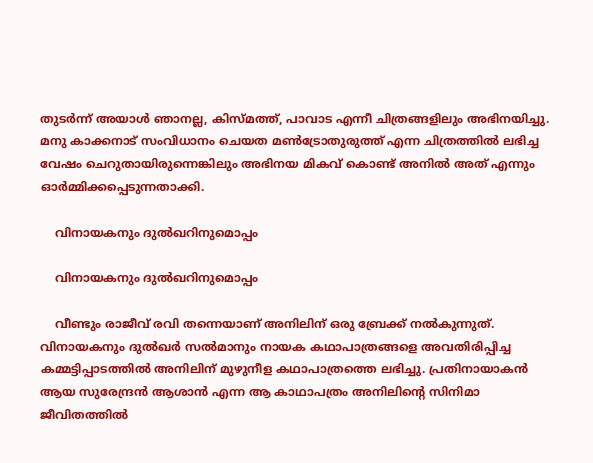തുടര്‍ന്ന് അയാള്‍ ഞാനല്ല, കിസ്മത്ത്, പാവാട എന്നീ ചിത്രങ്ങളിലും അഭിനയിച്ചു. മനു കാക്കനാട് സംവിധാനം ചെയത മണ്‍ട്രോതുരുത്ത് എന്ന ചിത്രത്തില്‍ ലഭിച്ച വേഷം ചെറുതായിരുന്നെങ്കിലും അഭിനയ മികവ് കൊണ്ട് അനില്‍ അത് എന്നും ഓര്‍മ്മിക്കപ്പെടുന്നതാക്കി.

    വിനായകനും ദുല്‍ഖറിനുമൊപ്പം

    വിനായകനും ദുല്‍ഖറിനുമൊപ്പം

    വീണ്ടും രാജീവ് രവി തന്നെയാണ് അനിലിന് ഒരു ബ്രേക്ക് നല്‍കുന്നുത്. വിനായകനും ദുല്‍ഖര്‍ സല്‍മാനും നായക കഥാപാത്രങ്ങളെ അവതിരിപ്പിച്ച കമ്മട്ടിപ്പാടത്തില്‍ അനിലിന് മുഴുനീള കഥാപാത്രത്തെ ലഭിച്ചു. പ്രതിനായാകന്‍ ആയ സുരേന്ദ്രന്‍ ആശാന്‍ എന്ന ആ കാഥാപത്രം അനിലിന്‍റെ സിനിമാ ജീവിതത്തില്‍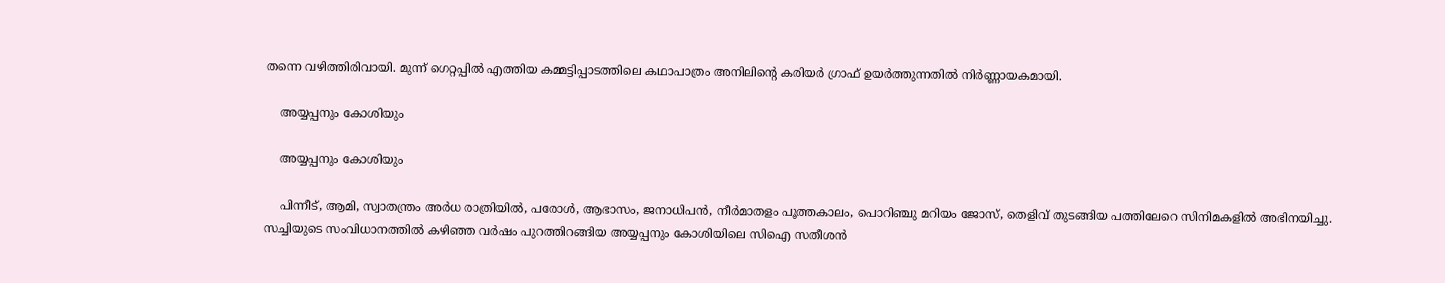തന്നെ വഴിത്തിരിവായി. മുന്ന് ഗെറ്റപ്പില്‍ എത്തിയ കമ്മട്ടിപ്പാടത്തിലെ കഥാപാത്രം അനിലിന്‍റെ കരിയര്‍ ഗ്രാഫ് ഉയര്‍ത്തുന്നതില്‍ നിര്‍ണ്ണായകമായി.

    അയ്യപ്പനും കോശിയും

    അയ്യപ്പനും കോശിയും

    പിന്നീട്, ആമി, സ്വാതന്ത്രം അര്‍ധ രാത്രിയില്‍, പരോള്‍, ആഭാസം, ജനാധിപന്‍, നീര്‍മാതളം പൂത്തകാലം, പൊറിഞ്ചു മറിയം ജോസ്, തെളിവ് തുടങ്ങിയ പത്തിലേറെ സിനിമകളില്‍ അഭിനയിച്ചു. സച്ചിയുടെ സംവിധാനത്തില്‍ കഴിഞ്ഞ വര്‍ഷം പുറത്തിറങ്ങിയ അയ്യപ്പനും കോശിയിലെ സിഐ സതീശന്‍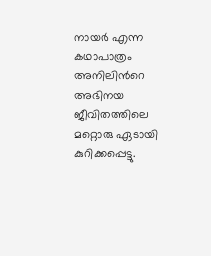നായര്‍ എന്ന കഥാപാത്രം അനിലിന്‍റെ അഭിനയ ജീവിതത്തിലെ മറ്റൊരു ഏടായി കുറിക്കപ്പെട്ടു.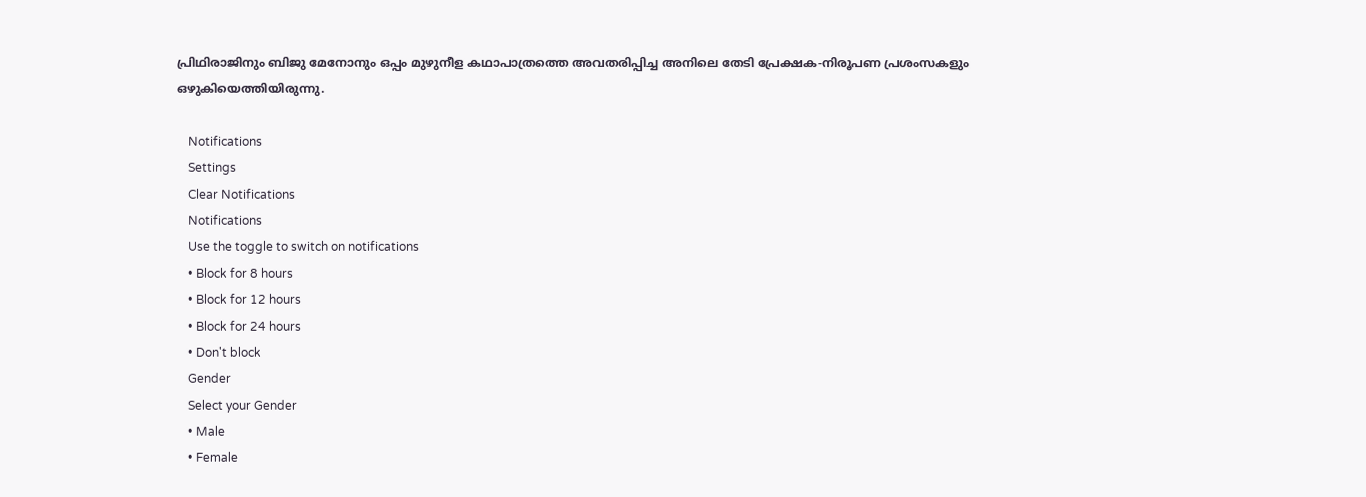പ്രിഥിരാജിനും ബിജു മേനോനും ഒപ്പം മുഴുനീള കഥാപാത്രത്തെ അവതരിപ്പിച്ച അനിലെ തേടി പ്രേക്ഷക-നിരൂപണ പ്രശംസകളും ഒഴുകിയെത്തിയിരുന്നു.

    Notifications
    Settings
    Clear Notifications
    Notifications
    Use the toggle to switch on notifications
    • Block for 8 hours
    • Block for 12 hours
    • Block for 24 hours
    • Don't block
    Gender
    Select your Gender
    • Male
    • Female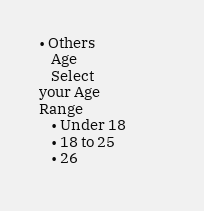• Others
    Age
    Select your Age Range
    • Under 18
    • 18 to 25
    • 26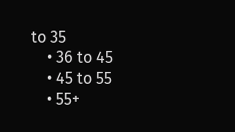to 35
    • 36 to 45
    • 45 to 55
    • 55+